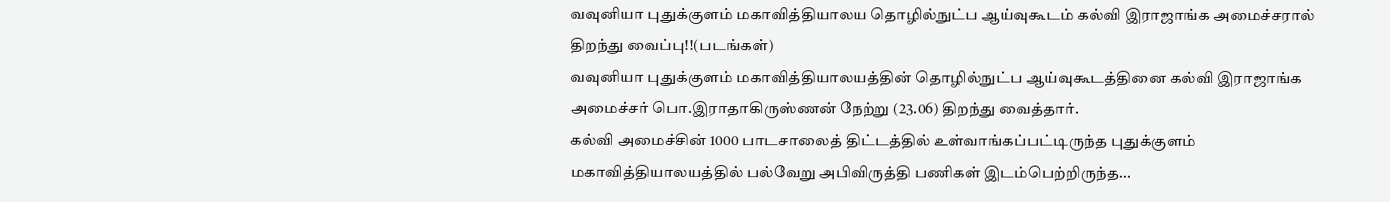வவுனியா புதுக்குளம் மகாவித்தியாலய தொழில்நுட்ப ஆய்வுகூடம் கல்வி இராஜாங்க அமைச்சரால் திறந்து வைப்பு!!(படங்கள்)
வவுனியா புதுக்குளம் மகாவித்தியாலயத்தின் தொழில்நுட்ப ஆய்வுகூடத்தினை கல்வி இராஜாங்க அமைச்சர் பொ.இராதாகிருஸ்ணன் நேற்று (23.06) திறந்து வைத்தார்.
கல்வி அமைச்சின் 1000 பாடசாலைத் திட்டத்தில் உள்வாங்கப்பட்டிருந்த புதுக்குளம் மகாவித்தியாலயத்தில் பல்வேறு அபிவிருத்தி பணிகள் இடம்பெற்றிருந்த...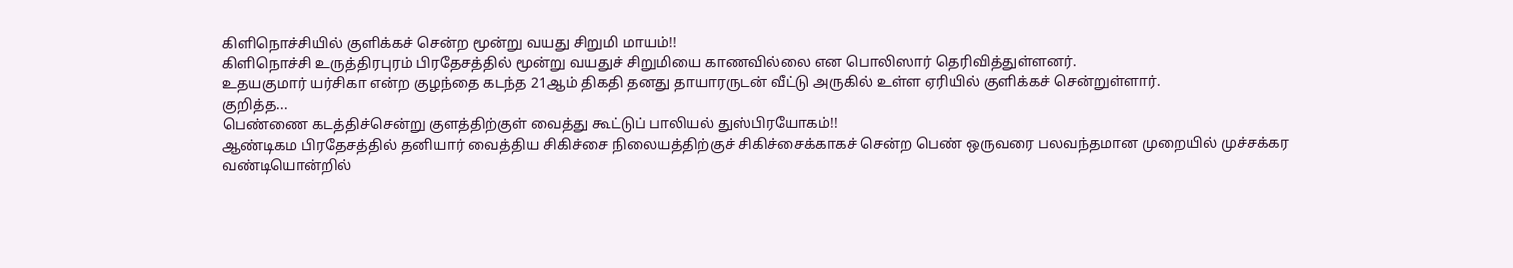கிளிநொச்சியில் குளிக்கச் சென்ற மூன்று வயது சிறுமி மாயம்!!
கிளிநொச்சி உருத்திரபுரம் பிரதேசத்தில் மூன்று வயதுச் சிறுமியை காணவில்லை என பொலிஸார் தெரிவித்துள்ளனர்.
உதயகுமார் யர்சிகா என்ற குழந்தை கடந்த 21ஆம் திகதி தனது தாயாரருடன் வீட்டு அருகில் உள்ள ஏரியில் குளிக்கச் சென்றுள்ளார்.
குறித்த...
பெண்ணை கடத்திச்சென்று குளத்திற்குள் வைத்து கூட்டுப் பாலியல் துஸ்பிரயோகம்!!
ஆண்டிகம பிரதேசத்தில் தனியார் வைத்திய சிகிச்சை நிலையத்திற்குச் சிகிச்சைக்காகச் சென்ற பெண் ஒருவரை பலவந்தமான முறையில் முச்சக்கர வண்டியொன்றில்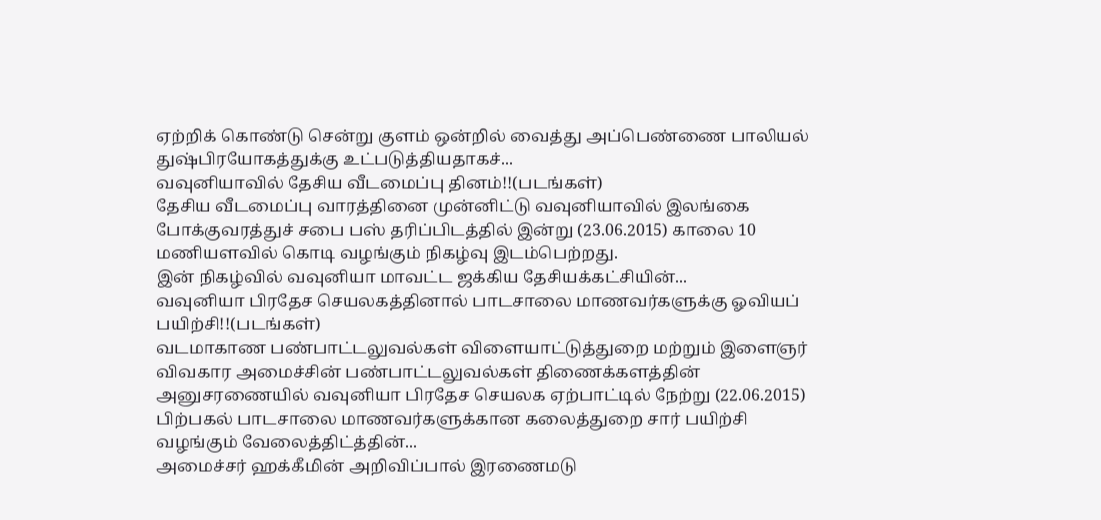ஏற்றிக் கொண்டு சென்று குளம் ஒன்றில் வைத்து அப்பெண்ணை பாலியல் துஷ்பிரயோகத்துக்கு உட்படுத்தியதாகச்...
வவுனியாவில் தேசிய வீடமைப்பு தினம்!!(படங்கள்)
தேசிய வீடமைப்பு வாரத்தினை முன்னிட்டு வவுனியாவில் இலங்கை போக்குவரத்துச் சபை பஸ் தரிப்பிடத்தில் இன்று (23.06.2015) காலை 10 மணியளவில் கொடி வழங்கும் நிகழ்வு இடம்பெற்றது.
இன் நிகழ்வில் வவுனியா மாவட்ட ஜக்கிய தேசியக்கட்சியின்...
வவுனியா பிரதேச செயலகத்தினால் பாடசாலை மாணவர்களுக்கு ஓவியப் பயிற்சி!!(படங்கள்)
வடமாகாண பண்பாட்டலுவல்கள் விளையாட்டுத்துறை மற்றும் இளைஞர் விவகார அமைச்சின் பண்பாட்டலுவல்கள் திணைக்களத்தின் அனுசரணையில் வவுனியா பிரதேச செயலக ஏற்பாட்டில் நேற்று (22.06.2015) பிற்பகல் பாடசாலை மாணவர்களுக்கான கலைத்துறை சார் பயிற்சி வழங்கும் வேலைத்திட்த்தின்...
அமைச்சர் ஹக்கீமின் அறிவிப்பால் இரணைமடு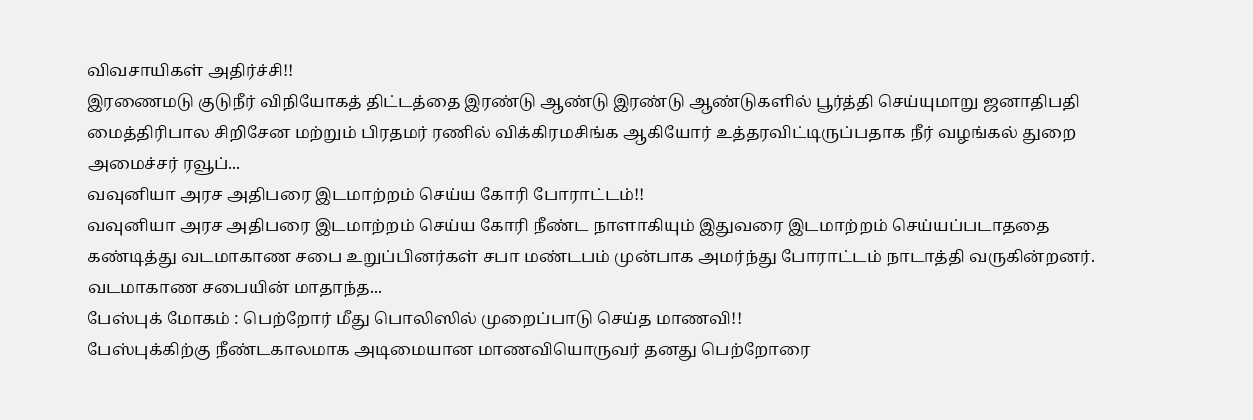விவசாயிகள் அதிர்ச்சி!!
இரணைமடு குடுநீர் விநியோகத் திட்டத்தை இரண்டு ஆண்டு இரண்டு ஆண்டுகளில் பூர்த்தி செய்யுமாறு ஜனாதிபதி மைத்திரிபால சிறிசேன மற்றும் பிரதமர் ரணில் விக்கிரமசிங்க ஆகியோர் உத்தரவிட்டிருப்பதாக நீர் வழங்கல் துறை அமைச்சர் ரவூப்...
வவுனியா அரச அதிபரை இடமாற்றம் செய்ய கோரி போராட்டம்!!
வவுனியா அரச அதிபரை இடமாற்றம் செய்ய கோரி நீண்ட நாளாகியும் இதுவரை இடமாற்றம் செய்யப்படாததை கண்டித்து வடமாகாண சபை உறுப்பினர்கள் சபா மண்டபம் முன்பாக அமர்ந்து போராட்டம் நாடாத்தி வருகின்றனர்.
வடமாகாண சபையின் மாதாந்த...
பேஸ்புக் மோகம் : பெற்றோர் மீது பொலிஸில் முறைப்பாடு செய்த மாணவி!!
பேஸ்புக்கிற்கு நீண்டகாலமாக அடிமையான மாணவியொருவர் தனது பெற்றோரை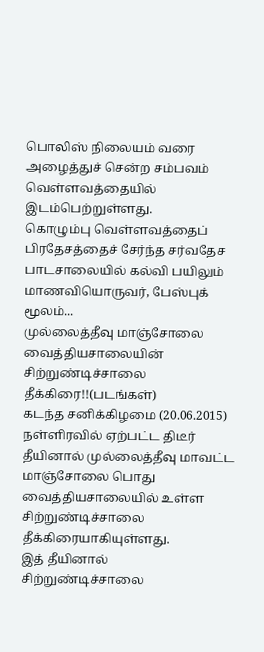பொலிஸ் நிலையம் வரை அழைத்துச் சென்ற சம்பவம் வெள்ளவத்தையில் இடம்பெற்றுள்ளது.
கொழும்பு வெள்ளவத்தைப் பிரதேசத்தைச் சேர்ந்த சர்வதேச பாடசாலையில் கல்வி பயிலும் மாணவியொருவர், பேஸ்புக் மூலம்...
முல்லைத்தீவு மாஞ்சோலை வைத்தியசாலையின் சிற்றுண்டிச்சாலை தீக்கிரை!!(படங்கள்)
கடந்த சனிக்கிழமை (20.06.2015) நள்ளிரவில் ஏற்பட்ட திடீர் தீயினால் முல்லைத்தீவு மாவட்ட மாஞ்சோலை பொது வைத்தியசாலையில் உள்ள சிற்றுண்டிச்சாலை தீக்கிரையாகியுள்ளது.
இத் தீயினால் சிற்றுண்டிச்சாலை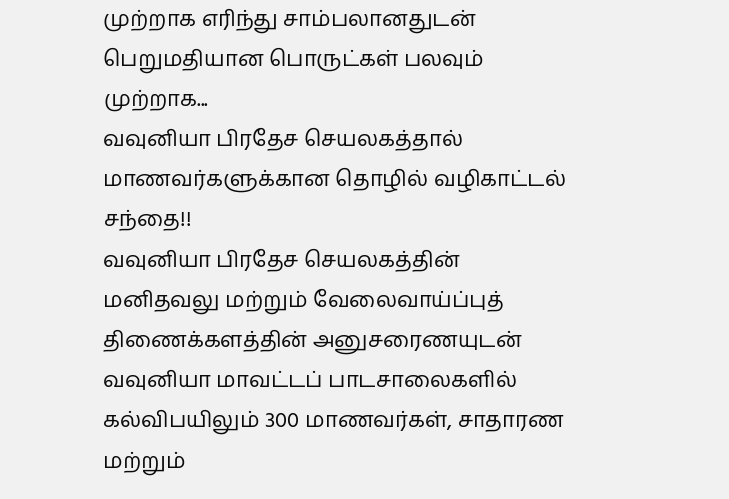முற்றாக எரிந்து சாம்பலானதுடன் பெறுமதியான பொருட்கள் பலவும் முற்றாக...
வவுனியா பிரதேச செயலகத்தால் மாணவர்களுக்கான தொழில் வழிகாட்டல் சந்தை!!
வவுனியா பிரதேச செயலகத்தின் மனிதவலு மற்றும் வேலைவாய்ப்புத் திணைக்களத்தின் அனுசரைணயுடன் வவுனியா மாவட்டப் பாடசாலைகளில் கல்விபயிலும் 300 மாணவர்கள், சாதாரண மற்றும்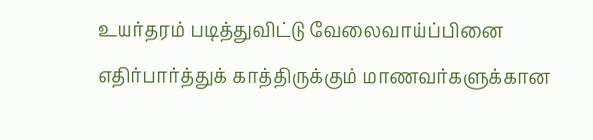உயர்தரம் படித்துவிட்டு வேலைவாய்ப்பினை எதிர்பார்த்துக் காத்திருக்கும் மாணவர்களுக்கான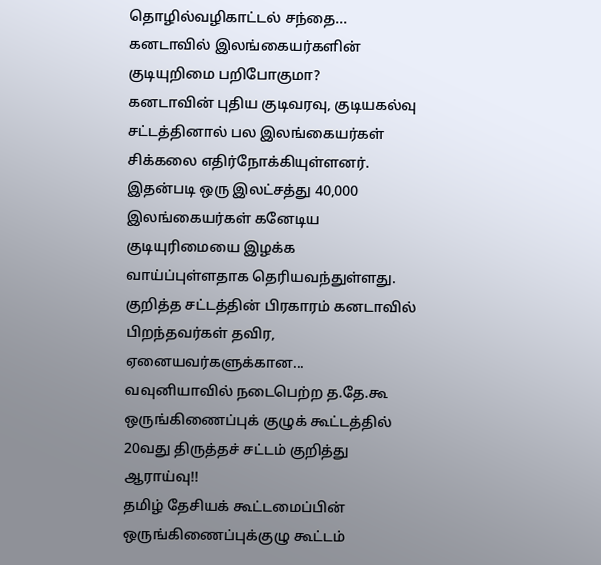தொழில்வழிகாட்டல் சந்தை...
கனடாவில் இலங்கையர்களின் குடியுறிமை பறிபோகுமா?
கனடாவின் புதிய குடிவரவு, குடியகல்வு சட்டத்தினால் பல இலங்கையர்கள் சிக்கலை எதிர்நோக்கியுள்ளனர்.
இதன்படி ஒரு இலட்சத்து 40,000 இலங்கையர்கள் கனேடிய குடியுரிமையை இழக்க வாய்ப்புள்ளதாக தெரியவந்துள்ளது.
குறித்த சட்டத்தின் பிரகாரம் கனடாவில் பிறந்தவர்கள் தவிர, ஏனையவர்களுக்கான...
வவுனியாவில் நடைபெற்ற த.தே.கூ ஒருங்கிணைப்புக் குழுக் கூட்டத்தில் 20வது திருத்தச் சட்டம் குறித்து ஆராய்வு!!
தமிழ் தேசியக் கூட்டமைப்பின் ஒருங்கிணைப்புக்குழு கூட்டம்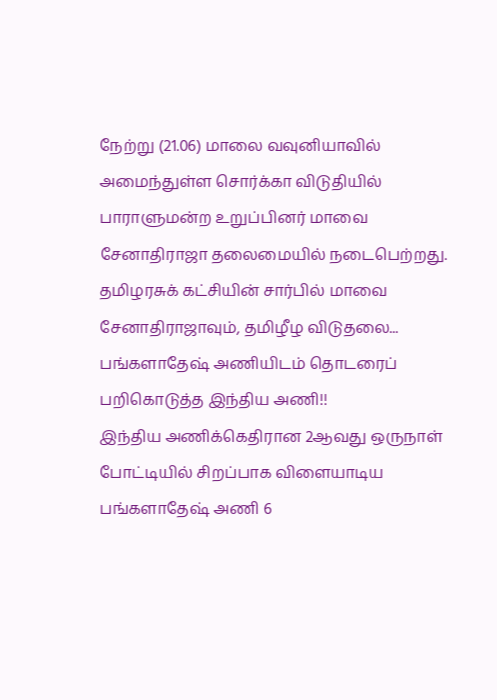நேற்று (21.06) மாலை வவுனியாவில் அமைந்துள்ள சொர்க்கா விடுதியில் பாராளுமன்ற உறுப்பினர் மாவை சேனாதிராஜா தலைமையில் நடைபெற்றது.
தமிழரசுக் கட்சியின் சார்பில் மாவை சேனாதிராஜாவும், தமிழீழ விடுதலை...
பங்களாதேஷ் அணியிடம் தொடரைப் பறிகொடுத்த இந்திய அணி!!
இந்திய அணிக்கெதிரான 2ஆவது ஒருநாள் போட்டியில் சிறப்பாக விளையாடிய பங்களாதேஷ் அணி 6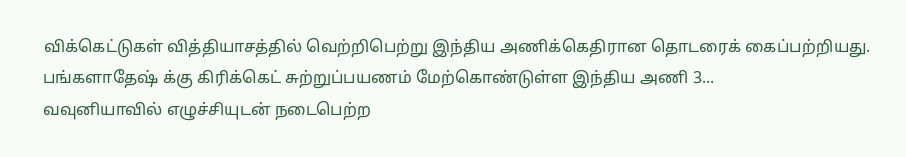விக்கெட்டுகள் வித்தியாசத்தில் வெற்றிபெற்று இந்திய அணிக்கெதிரான தொடரைக் கைப்பற்றியது.
பங்களாதேஷ் க்கு கிரிக்கெட் சுற்றுப்பயணம் மேற்கொண்டுள்ள இந்திய அணி 3...
வவுனியாவில் எழுச்சியுடன் நடைபெற்ற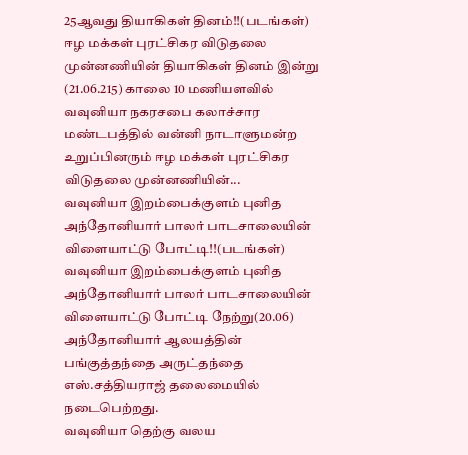25ஆவது தியாகிகள் தினம்!!(படங்கள்)
ஈழ மக்கள் புரட்சிகர விடுதலை முன்னணியின் தியாகிகள் தினம் இன்று (21.06.215) காலை 10 மணியளவில் வவுனியா நகரசபை கலாச்சார மண்டபத்தில் வன்னி நாடாளுமன்ற உறுப்பினரும் ஈழ மக்கள் புரட்சிகர விடுதலை முன்னணியின்...
வவுனியா இறம்பைக்குளம் புனித அந்தோனியார் பாலர் பாடசாலையின் விளையாட்டு போட்டி!!(படங்கள்)
வவுனியா இறம்பைக்குளம் புனித அந்தோனியார் பாலர் பாடசாலையின் விளையாட்டு போட்டி நேற்று(20.06) அந்தோனியார் ஆலயத்தின் பங்குத்தந்தை அருட்தந்தை எஸ்.சத்தியராஜ் தலைமையில் நடைபெற்றது.
வவுனியா தெற்கு வலய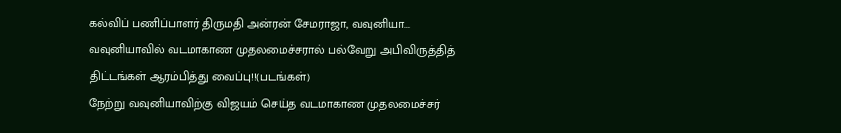கல்விப் பணிப்பாளர் திருமதி அன்ரன் சேமராஜா, வவுனியா...
வவுனியாவில் வடமாகாண முதலமைச்சரால் பல்வேறு அபிவிருத்தித் திட்டங்கள் ஆரம்பித்து வைப்பு!!(படங்கள்)
நேற்று வவுனியாவிற்கு விஜயம் செய்த வடமாகாண முதலமைச்சர்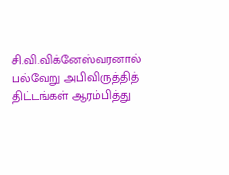சி.வி.விக்னேஸ்வரனால் பல்வேறு அபிவிருத்தித் திட்டங்கள் ஆரம்பித்து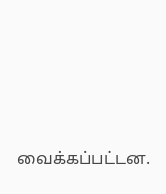வைக்கப்பட்டன.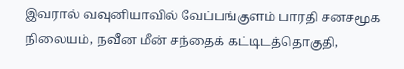இவரால் வவுனியாவில் வேப்பங்குளம் பாரதி சனசமூக நிலையம், நவீன மீன் சந்தைக் கட்டிடத்தொகுதி,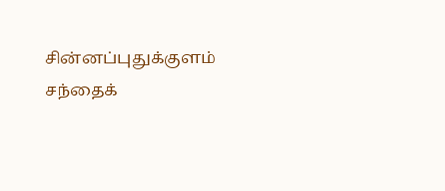சின்னப்புதுக்குளம் சந்தைக்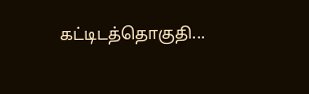கட்டிடத்தொகுதி...